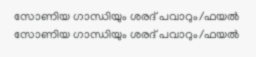സോണിയ ഗാന്ധിയും ശരദ് പവാറും/ഫയല്‍
സോണിയ ഗാന്ധിയും ശരദ് പവാറും/ഫയല്‍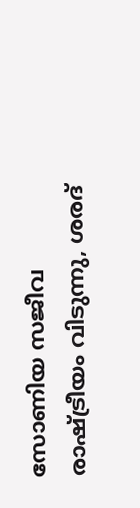സോണിയ സജീവ രാഷ്ട്രീയം വിടുന്നു, ശരദ്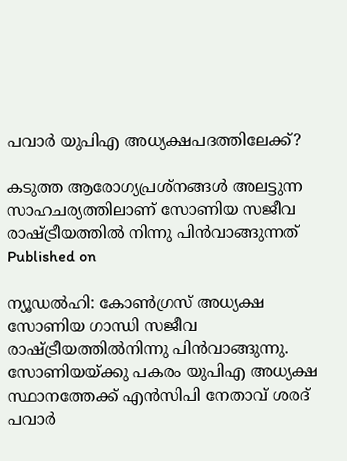പവാര്‍ യുപിഎ അധ്യക്ഷപദത്തിലേക്ക്?

കടുത്ത ആരോഗ്യപ്രശ്‌നങ്ങള്‍ അലട്ടുന്ന സാഹചര്യത്തിലാണ് സോണിയ സജീവ രാഷ്ട്രീയത്തില്‍ നിന്നു പിന്‍വാങ്ങുന്നത്
Published on

ന്യൂഡല്‍ഹി: കോണ്‍ഗ്രസ് അധ്യക്ഷ സോണിയ ഗാന്ധി സജീവ രാഷ്ട്രീയത്തില്‍നിന്നു പിന്‍വാങ്ങുന്നു. സോണിയയ്ക്കു പകരം യുപിഎ അധ്യക്ഷ സ്ഥാനത്തേക്ക് എന്‍സിപി നേതാവ് ശരദ് പവാര്‍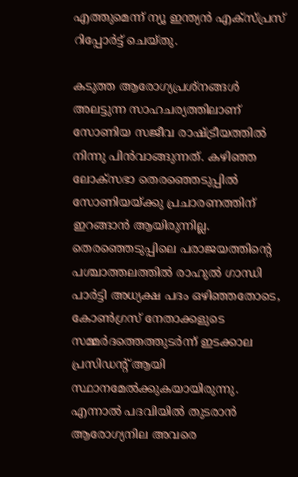എത്തുമെന്ന് ന്യൂ ഇന്ത്യന്‍ എക്‌സ്പ്രസ് റിപ്പോര്‍ട്ട് ചെയ്തു.

കടുത്ത ആരോഗ്യപ്രശ്‌നങ്ങള്‍ അലട്ടുന്ന സാഹചര്യത്തിലാണ് സോണിയ സജീവ രാഷ്ട്രീയത്തില്‍ നിന്നു പിന്‍വാങ്ങുന്നത്. കഴിഞ്ഞ ലോക്‌സഭാ തെരഞ്ഞെടുപ്പില്‍ സോണിയയ്ക്കു പ്രചാരണത്തിന് ഇറങ്ങാന്‍ ആയിരുന്നില്ല. തെരഞ്ഞെടുപ്പിലെ പരാജയത്തിന്റെ പശ്ചാത്തലത്തില്‍ രാഹുല്‍ ഗാന്ധി പാര്‍ട്ടി അധ്യക്ഷ പദം ഒഴിഞ്ഞതോടെ, കോണ്‍ഗ്രസ് നേതാക്കളുടെ സമ്മര്‍ദത്തെത്തുടര്‍ന്ന് ഇടക്കാല പ്രസിഡന്റ് ആയി സ്ഥാനമേല്‍ക്കുകയായിരുന്നു. എന്നാല്‍ പദവിയില്‍ തുടരാന്‍ ആരോഗ്യനില അവരെ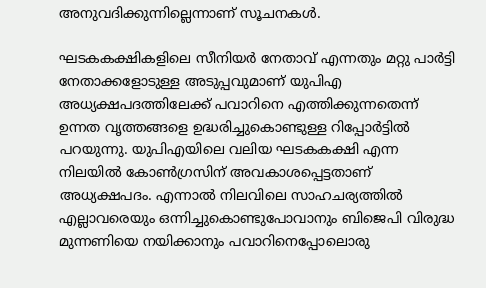അനുവദിക്കുന്നില്ലെന്നാണ് സൂചനകള്‍.

ഘടകകക്ഷികളിലെ സീനിയര്‍ നേതാവ് എന്നതും മറ്റു പാര്‍ട്ടി നേതാക്കളോടുള്ള അടുപ്പവുമാണ് യുപിഎ അധ്യക്ഷപദത്തിലേക്ക് പവാറിനെ എത്തിക്കുന്നതെന്ന് ഉന്നത വൃത്തങ്ങളെ ഉദ്ധരിച്ചുകൊണ്ടുള്ള റിപ്പോര്‍ട്ടില്‍ പറയുന്നു. യുപിഎയിലെ വലിയ ഘടകകക്ഷി എന്ന നിലയില്‍ കോണ്‍ഗ്രസിന് അവകാശപ്പെട്ടതാണ് അധ്യക്ഷപദം. എന്നാല്‍ നിലവിലെ സാഹചര്യത്തില്‍ എല്ലാവരെയും ഒന്നിച്ചുകൊണ്ടുപോവാനും ബിജെപി വിരുദ്ധ മുന്നണിയെ നയിക്കാനും പവാറിനെപ്പോലൊരു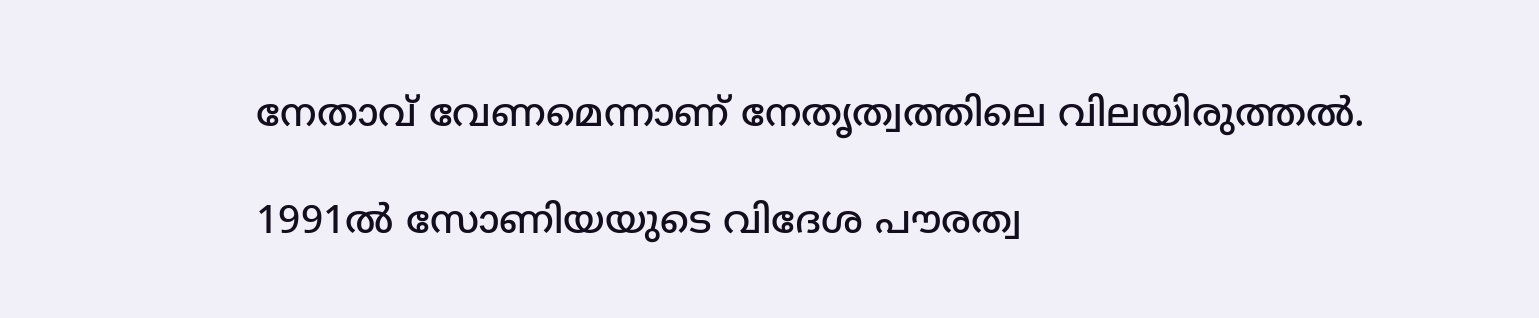നേതാവ് വേണമെന്നാണ് നേതൃത്വത്തിലെ വിലയിരുത്തല്‍.

1991ല്‍ സോണിയയുടെ വിദേശ പൗരത്വ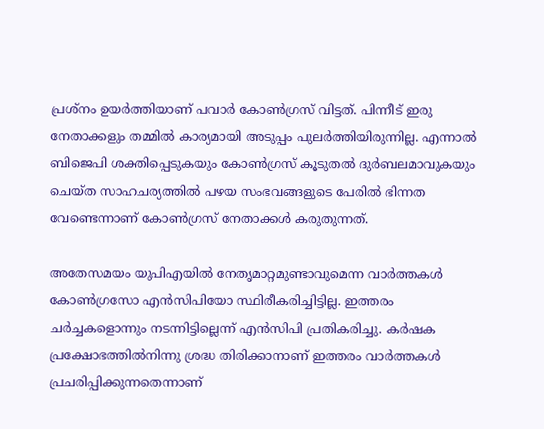പ്രശ്‌നം ഉയര്‍ത്തിയാണ് പവാര്‍ കോണ്‍ഗ്രസ് വിട്ടത്. പിന്നീട് ഇരു നേതാക്കളും തമ്മില്‍ കാര്യമായി അടുപ്പം പുലര്‍ത്തിയിരുന്നില്ല. എന്നാല്‍ ബിജെപി ശക്തിപ്പെടുകയും കോണ്‍ഗ്രസ് കൂടുതല്‍ ദുര്‍ബലമാവുകയും ചെയ്ത സാഹചര്യത്തില്‍ പഴയ സംഭവങ്ങളുടെ പേരില്‍ ഭിന്നത വേണ്ടെന്നാണ് കോണ്‍ഗ്രസ് നേതാക്കള്‍ കരുതുന്നത്.

അതേസമയം യുപിഎയില്‍ നേതൃമാറ്റമുണ്ടാവുമെന്ന വാര്‍ത്തകള്‍ കോണ്‍ഗ്രസോ എന്‍സിപിയോ സ്ഥിരീകരിച്ചിട്ടില്ല. ഇത്തരം ചര്‍ച്ചകളൊന്നും നടന്നിട്ടില്ലെന്ന് എന്‍സിപി പ്രതികരിച്ചു. കര്‍ഷക പ്രക്ഷോഭത്തില്‍നിന്നു ശ്രദ്ധ തിരിക്കാനാണ് ഇത്തരം വാര്‍ത്തകള്‍ പ്രചരിപ്പിക്കുന്നതെന്നാണ്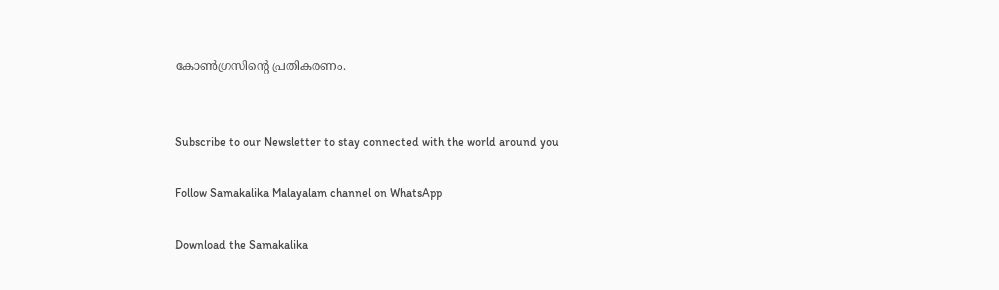കോണ്‍ഗ്രസിന്റെ പ്രതികരണം.


Subscribe to our Newsletter to stay connected with the world around you

Follow Samakalika Malayalam channel on WhatsApp

Download the Samakalika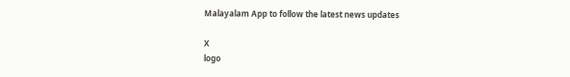Malayalam App to follow the latest news updates

X
logo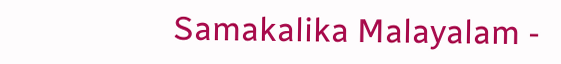Samakalika Malayalam -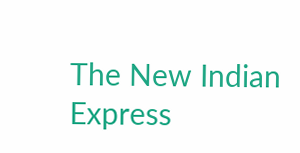The New Indian Express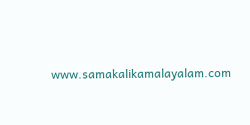www.samakalikamalayalam.com